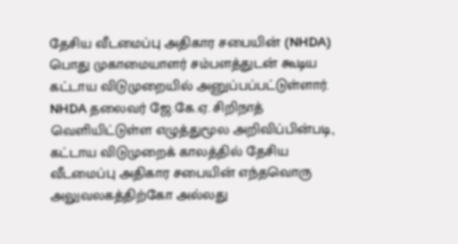தேசிய வீடமைப்பு அதிகார சபையின் (NHDA) பொது முகாமையாளர் சம்பளத்துடன் கூடிய கட்டாய விடுமுறையில் அனுப்பப்பட்டுள்ளார்.
NHDA தலைவர் ஜே.கே.ஏ. சிறிநாத் வெளியிட்டுள்ள எழுத்துமூல அறிவிப்பின்படி, கட்டாய விடுமுறைக் காலத்தில் தேசிய வீடமைப்பு அதிகார சபையின் எந்தவொரு அலுவலகத்திற்கோ அல்லது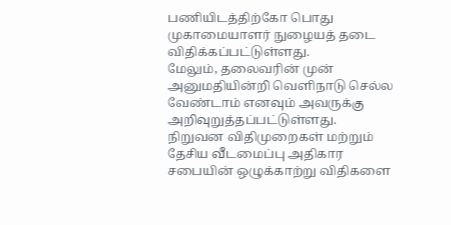பணியிடத்திற்கோ பொது முகாமையாளர் நுழையத் தடை விதிக்கப்பட்டுள்ளது.
மேலும், தலைவரின் முன் அனுமதியின்றி வெளிநாடு செல்ல வேண்டாம் எனவும் அவருக்கு அறிவுறுத்தப்பட்டுள்ளது.
நிறுவன விதிமுறைகள் மற்றும் தேசிய வீடமைப்பு அதிகார சபையின் ஒழுக்காற்று விதிகளை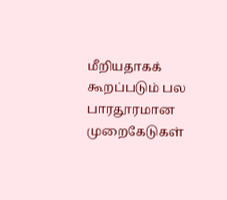மீறியதாகக் கூறப்படும் பல பாரதூரமான முறைகேடுகள்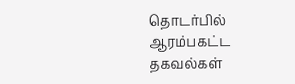தொடர்பில் ஆரம்பகட்ட தகவல்கள்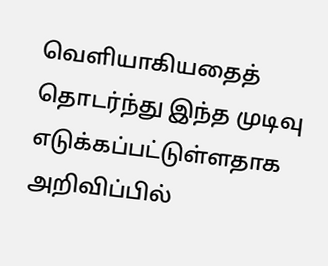வெளியாகியதைத் தொடர்ந்து இந்த முடிவு எடுக்கப்பட்டுள்ளதாக அறிவிப்பில்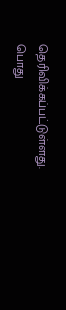தெரிவிக்கப்பட்டுள்ளது.
பொது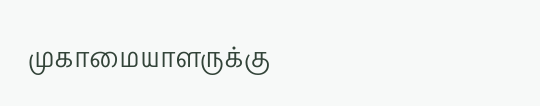முகாமையாளருக்கு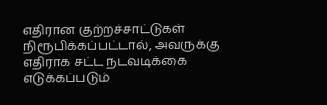எதிரான குற்றச்சாட்டுகள் நிரூபிக்கப்பட்டால், அவருக்கு எதிராக சட்ட நடவடிக்கை எடுக்கப்படும்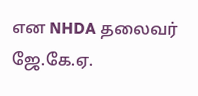என NHDA தலைவர் ஜே.கே.ஏ.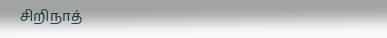சிறிநாத்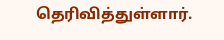தெரிவித்துள்ளார்.